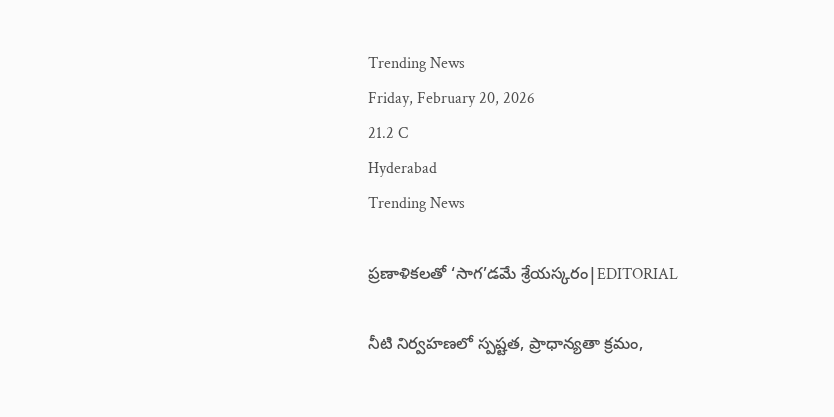Trending News
Friday, February 20, 2026
21.2 C
Hyderabad
Trending News

ప్రణాళికలతో ‘సాగ’డమే శ్రేయస్కరం|EDITORIAL

నీటి నిర్వహణలో స్పష్టత, ప్రాధాన్యతా క్రమం,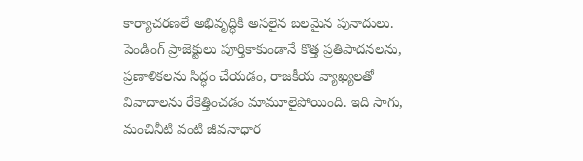కార్యాచరణలే అభివృద్ధికి అసలైన బలమైన పునాదులు. పెండింగ్ ప్రాజెక్టులు పూర్తికాకుండానే కొత్త ప్రతిపాదనలను, ప్రణాళికలను సిద్ధం చేయడం, రాజకీయ వ్యాఖ్యలతో వివాదాలను రేకెత్తించడం మామూలైపోయింది. ఇది సాగు, మంచినీటి వంటి జీవనాధార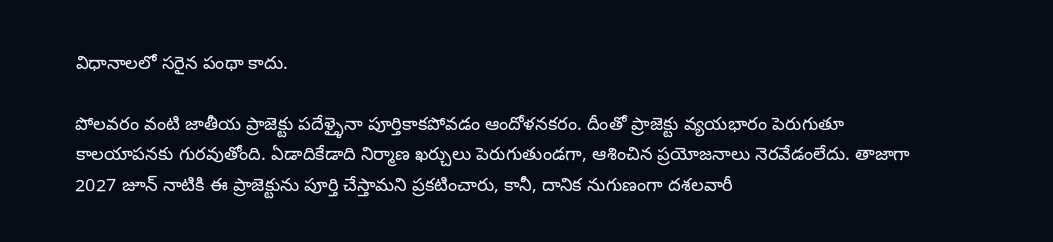విధానాలలో సరైన పంథా కాదు.

పోలవరం వంటి జాతీయ ప్రాజెక్టు పదేళ్ళైనా పూర్తికాకపోవడం ఆందోళనకరం. దీంతో ప్రాజెక్టు వ్యయభారం పెరుగుతూ కాలయాపనకు గురవుతోంది. ఏడాదికేడాది నిర్మాణ ఖర్చులు పెరుగుతుండగా, ఆశించిన ప్రయోజనాలు నెరవేడంలేదు. తాజాగా 2027 జూన్ నాటికి ఈ ప్రాజెక్టును పూర్తి చేస్తామని ప్రకటించారు, కానీ, దానిక నుగుణంగా దశలవారీ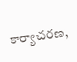కార్యాచరణ,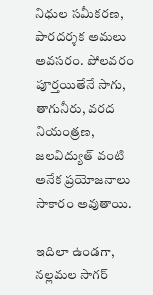నిధుల సమీకరణ, పారదర్శక అమలు అవసరం. పోలవరం పూర్తయితేనే సాగు, తాగునీరు, వరద నియంత్రణ, జలవిద్యుత్ వంటి అనేక ప్రయోజనాలు సాకారం అవుతాయి.

ఇదిలా ఉండగా, నల్లమల సాగర్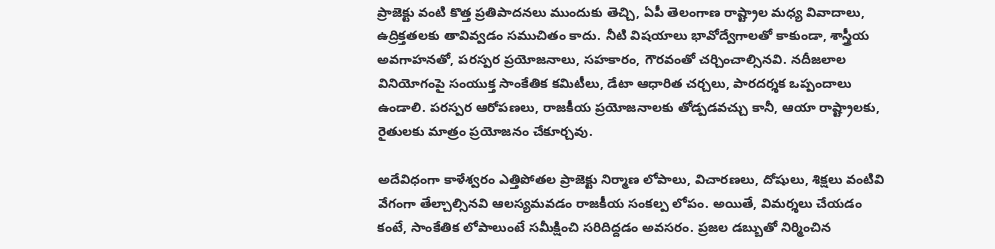ప్రాజెక్టు వంటి కొత్త ప్రతిపాదనలు ముందుకు తెచ్చి, ఏపీ తెలంగాణ రాష్ట్రాల మధ్య వివాదాలు, ఉద్రిక్తతలకు తావివ్వడం సముచితం కాదు. నీటి విషయాలు భావోద్వేగాలతో కాకుండా, శాస్త్రీయ అవగాహనతో, పరస్పర ప్రయోజనాలు, సహకారం, గౌరవంతో చర్చించాల్సినవి. నదీజలాల వినియోగంపై సంయుక్త సాంకేతిక కమిటీలు, డేటా ఆధారిత చర్చలు, పారదర్శక ఒప్పందాలు ఉండాలి. పరస్పర ఆరోపణలు, రాజకీయ ప్రయోజనాలకు తోడ్పడవచ్చు కానీ, ఆయా రాష్ట్రాలకు, రైతులకు మాత్రం ప్రయోజనం చేకూర్చవు.

అదేవిధంగా కాళేశ్వరం ఎత్తిపోతల ప్రాజెక్టు నిర్మాణ లోపాలు, విచారణలు, దోషులు, శిక్షలు వంటివి వేగంగా తేల్చాల్సినవి ఆలస్యమవడం రాజకీయ సంకల్ప లోపం. అయితే, విమర్శలు చేయడం కంటే, సాంకేతిక లోపాలుంటే సమీక్షించి సరిదిద్దడం అవసరం. ప్రజల డబ్బుతో నిర్మించిన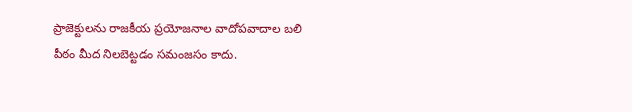ప్రాజెక్టులను రాజకీయ ప్రయోజనాల వాదోపవాదాల బలి పీఠం మీద నిలబెట్టడం సమంజసం కాదు.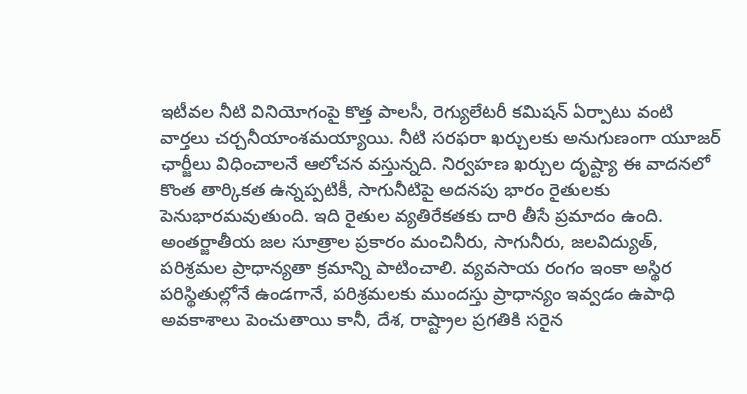ఇటీవల నీటి వినియోగంపై కొత్త పాలసీ, రెగ్యులేటరీ కమిషన్ ఏర్పాటు వంటి వార్తలు చర్చనీయాంశమయ్యాయి. నీటి సరఫరా ఖర్చులకు అనుగుణంగా యూజర్ ఛార్జీలు విధించాలనే ఆలోచన వస్తున్నది. నిర్వహణ ఖర్చుల దృష్ట్యా ఈ వాదనలో కొంత తార్కికత ఉన్నప్పటికీ, సాగునీటిపై అదనపు భారం రైతులకు పెనుభారమవుతుంది. ఇది రైతుల వ్యతిరేకతకు దారి తీసే ప్రమాదం ఉంది. అంతర్జాతీయ జల సూత్రాల ప్రకారం మంచినీరు, సాగునీరు, జలవిద్యుత్, పరిశ్రమల ప్రాధాన్యతా క్రమాన్ని పాటించాలి. వ్యవసాయ రంగం ఇంకా అస్థిర పరిస్థితుల్లోనే ఉండగానే, పరిశ్రమలకు ముందస్తు ప్రాధాన్యం ఇవ్వడం ఉపాధి అవకాశాలు పెంచుతాయి కానీ, దేశ, రాష్ట్రాల ప్రగతికి సరైన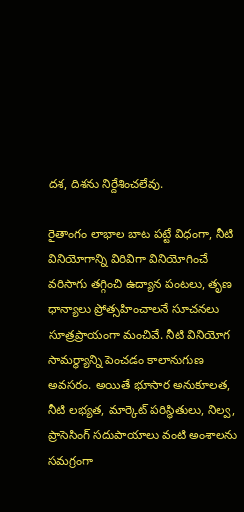దశ, దిశను నిర్దేశించలేవు.

రైతాంగం లాభాల బాట పట్టే విధంగా, నీటి వినియోగాన్ని విరివిగా వినియోగించే వరిసాగు తగ్గించి ఉద్యాన పంటలు, తృణ ధాన్యాలు ప్రోత్సహించాలనే సూచనలు సూత్రప్రాయంగా మంచివే. నీటి వినియోగ సామర్థ్యాన్ని పెంచడం కాలానుగుణ అవసరం. అయితే భూసార అనుకూలత, నీటి లభ్యత, మార్కెట్ పరిస్థితులు, నిల్వ, ప్రాసెసింగ్ సదుపాయాలు వంటి అంశాలను సమగ్రంగా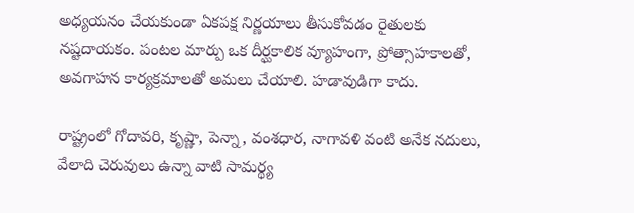అధ్యయనం చేయకుండా ఏకపక్ష నిర్ణయాలు తీసుకోవడం రైతులకు నష్టదాయకం. పంటల మార్పు ఒక దీర్ఘకాలిక వ్యూహంగా, ప్రోత్సాహకాలతో, అవగాహన కార్యక్రమాలతో అమలు చేయాలి. హడావుడిగా కాదు.

రాష్ట్రంలో గోదావరి, కృష్ణా, పెన్నా, వంశధార, నాగావళి వంటి అనేక నదులు, వేలాది చెరువులు ఉన్నా వాటి సామర్థ్య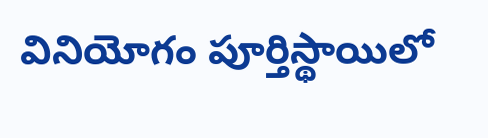వినియోగం పూర్తిస్థాయిలో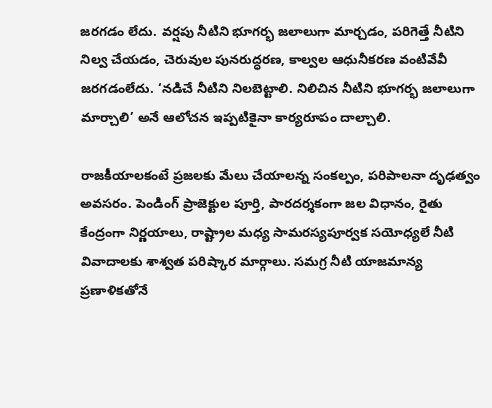జరగడం లేదు. వర్షపు నీటిని భూగర్భ జలాలుగా మార్చడం, పరిగెత్తే నీటిని నిల్వ చేయడం, చెరువుల పునరుద్ధరణ, కాల్వల ఆధునీకరణ వంటివేవీ జరగడంలేదు. ‘నడిచే నీటిని నిలబెట్టాలి. నిలిచిన నీటిని భూగర్భ జలాలుగా మార్చాలి’ అనే ఆలోచన ఇప్పటికైనా కార్యరూపం దాల్చాలి.

రాజకీయాలకంటే ప్రజలకు మేలు చేయాలన్న సంకల్పం, పరిపాలనా దృఢత్వం అవసరం. పెండింగ్ ప్రాజెక్టుల పూర్తి, పారదర్శకంగా జల విధానం, రైతు కేంద్రంగా నిర్ణయాలు, రాష్ట్రాల మధ్య సామరస్యపూర్వక సయోధ్యలే నీటి వివాదాలకు శాశ్వత పరిష్కార మార్గాలు. సమగ్ర నీటి యాజమాన్య ప్రణాళికతోనే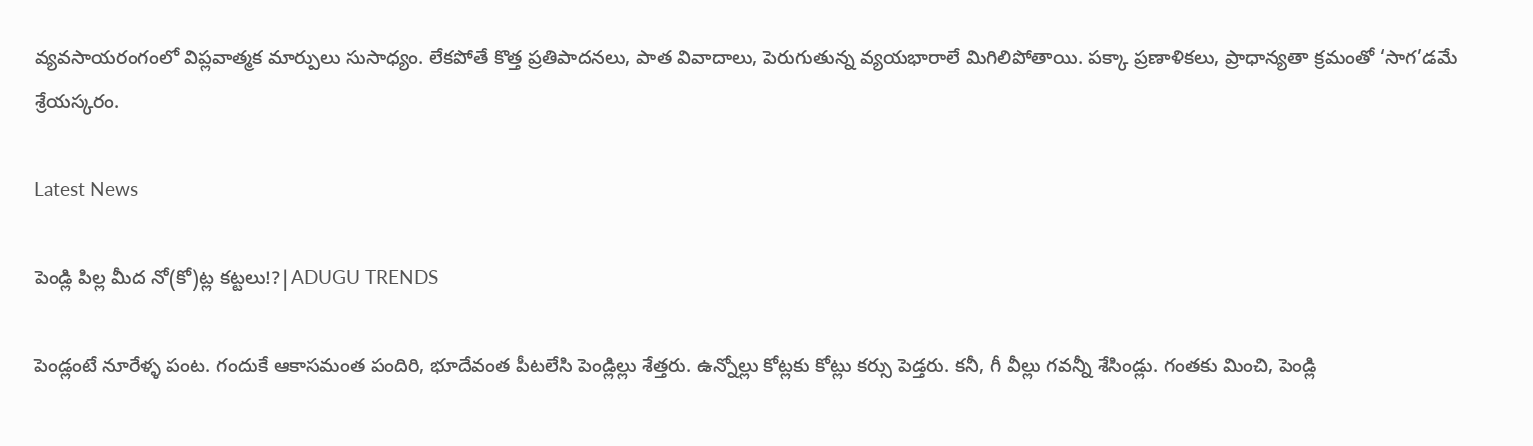వ్యవసాయరంగంలో విప్లవాత్మక మార్పులు సుసాధ్యం. లేకపోతే కొత్త ప్రతిపాదనలు, పాత వివాదాలు, పెరుగుతున్న వ్యయభారాలే మిగిలిపోతాయి. పక్కా ప్రణాళికలు, ప్రాధాన్యతా క్రమంతో ‘సాగ’డమే శ్రేయస్కరం.

Latest News

పెండ్లి పిల్ల మీద నో(కో)ట్ల కట్టలు!?|ADUGU TRENDS

పెండ్లంటే నూరేళ్ళ పంట. గందుకే ఆకాసమంత పందిరి, భూదేవంత పీటలేసి పెండ్లిల్లు శేత్తరు. ఉన్నోల్లు కోట్లకు కోట్లు కర్సు పెడ్తరు. కనీ, గీ వీల్లు గవన్నీ శేసిండ్లు. గంతకు మించి, పెండ్లి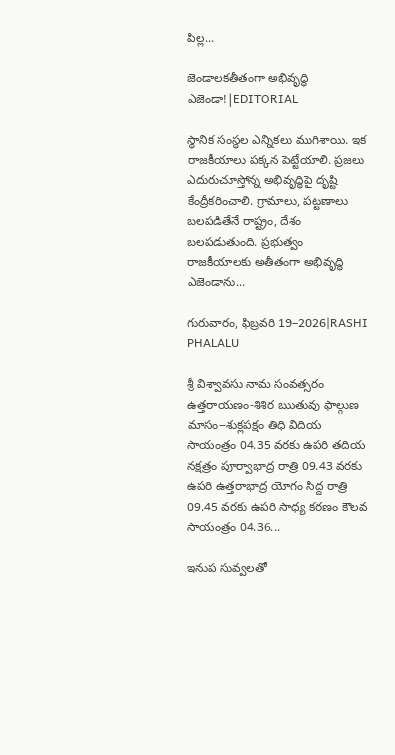పిల్ల...

జెండాలకతీతంగా అభివృద్ధి ఎజెండా!|EDITORIAL

స్థానిక సంస్థల ఎన్నికలు ముగిశాయి. ఇక రాజకీయాలు పక్కన పెట్టేయాలి. ప్రజలు ఎదురుచూస్తోన్న అభివృద్ధిపై దృష్టి కేంద్రీకరించాలి. గ్రామాలు, పట్టణాలు బలపడితేనే రాష్ట్రం, దేశం బలపడుతుంది. ప్రభుత్వం రాజకీయాలకు అతీతంగా అభివృద్ధి ఎజెండాను...

గురువారం, ఫిబ్రవరి 19–2026|RASHI PHALALU

శ్రీ విశ్వావసు నామ సంవత్సరం ఉత్తరాయణం-శిశిర ఋతువు ఫాల్గుణ మాసం--శుక్లపక్షం తిధి విదియ సాయంత్రం 04.35 వరకు ఉపరి తదియ నక్షత్రం పూర్వాభాద్ర రాత్రి 09.43 వరకు ఉపరి ఉత్తరాభాద్ర యోగం సిద్ద రాత్రి 09.45 వరకు ఉపరి సాధ్య కరణం కౌలవ సాయంత్రం 04.36...

ఇనుప సువ్వలతో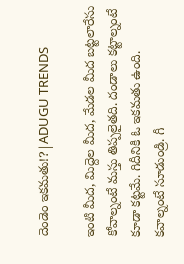దెండెం ఇకమతు!?|ADUGU TRENDS

ఇంటి మీద, మిద్దెల మీద, మేడల మీద బట్టలారేసు కోవాల్నంటే మస్తు తిప్పలైతది. దండాలు కట్టాల్నంటే కూడా కట్టమే. గిదీనికి ఓ ఇకమతు ఉంది. కవాల్నంటే సూడుండ్రి. గీ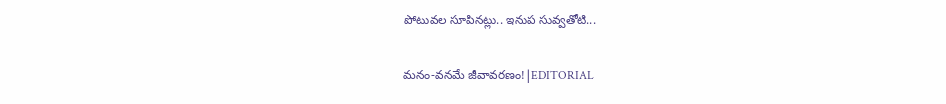పోటువల సూపినట్లు.. ఇనుప సువ్వతోటి...

మనం-వనమే జీవావరణం!|EDITORIAL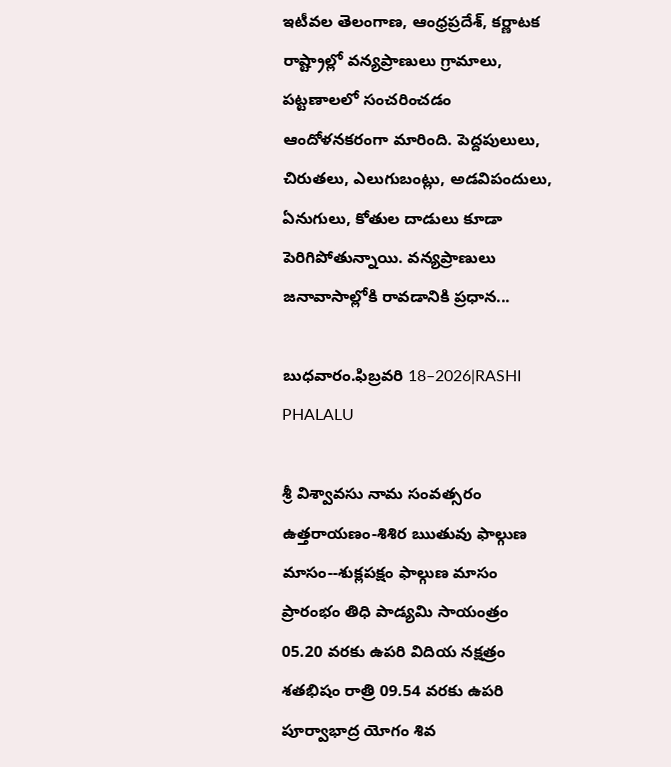ఇటీవల తెలంగాణ, ఆంధ్రప్రదేశ్, కర్ణాటక రాష్ట్రాల్లో వన్యప్రాణులు గ్రామాలు, పట్టణాలలో సంచరించడం ఆందోళనకరంగా మారింది. పెద్దపులులు, చిరుతలు, ఎలుగుబంట్లు, అడవిపందులు, ఏనుగులు, కోతుల దాడులు కూడా పెరిగిపోతున్నాయి. వన్యప్రాణులు జనావాసాల్లోకి రావడానికి ప్రధాన...

బుధవారం.ఫిబ్రవరి 18–2026|RASHI PHALALU

శ్రీ విశ్వావసు నామ సంవత్సరం ఉత్తరాయణం-శిశిర ఋతువు ఫాల్గుణ మాసం--శుక్లపక్షం ఫాల్గుణ మాసం ప్రారంభం తిధి పాడ్యమి సాయంత్రం 05.20 వరకు ఉపరి విదియ నక్షత్రం శతభిషం రాత్రి 09.54 వరకు ఉపరి పూర్వాభాద్ర యోగం శివ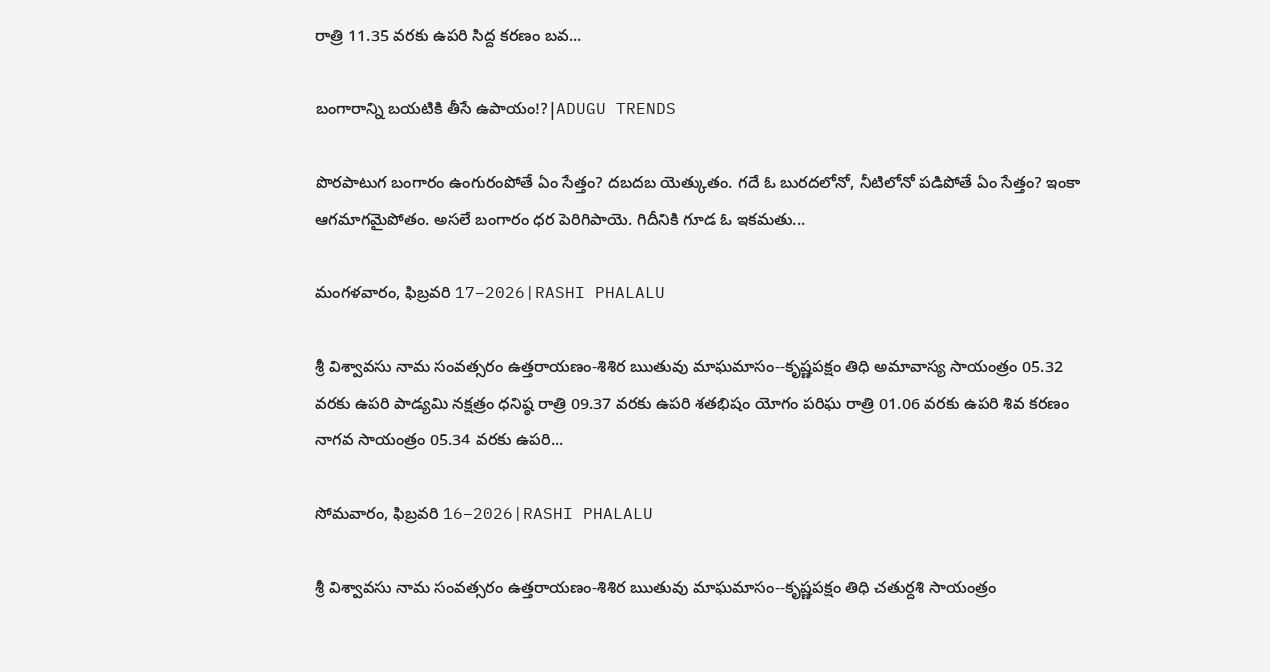రాత్రి 11.35 వరకు ఉపరి సిద్ద కరణం బవ...

బంగారాన్ని బయటికి తీసే ఉపాయం!?|ADUGU TRENDS

పొరపాటుగ బంగారం ఉంగురంపోతే ఏం సేత్తం? దబదబ యెత్కుతం. గదే ఓ బురదలోనో, నీటిలోనో పడిపోతే ఏం సేత్తం? ఇంకా ఆగమాగమైపోతం. అసలే బంగారం ధర పెరిగిపాయె. గిదీనికి గూడ ఓ ఇకమతు...

మంగళవారం, ఫిబ్రవరి 17–2026|RASHI PHALALU

శ్రీ విశ్వావసు నామ సంవత్సరం ఉత్తరాయణం-శిశిర ఋతువు మాఘమాసం--కృష్ణపక్షం తిధి అమావాస్య సాయంత్రం 05.32 వరకు ఉపరి పాడ్యమి నక్షత్రం ధనిష్ఠ రాత్రి 09.37 వరకు ఉపరి శతభిషం యోగం పరిఘ రాత్రి 01.06 వరకు ఉపరి శివ కరణం నాగవ సాయంత్రం 05.34 వరకు ఉపరి...

సోమవారం, ఫిబ్రవరి 16–2026|RASHI PHALALU

శ్రీ విశ్వావసు నామ సంవత్సరం ఉత్తరాయణం-శిశిర ఋతువు మాఘమాసం--కృష్ణపక్షం తిధి చతుర్దశి సాయంత్రం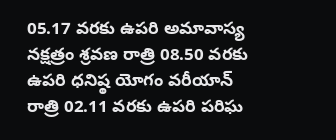05.17 వరకు ఉపరి అమావాస్య నక్షత్రం శ్రవణ రాత్రి 08.50 వరకు ఉపరి ధనిష్ఠ యోగం వరీయాన్ రాత్రి 02.11 వరకు ఉపరి పరిఘ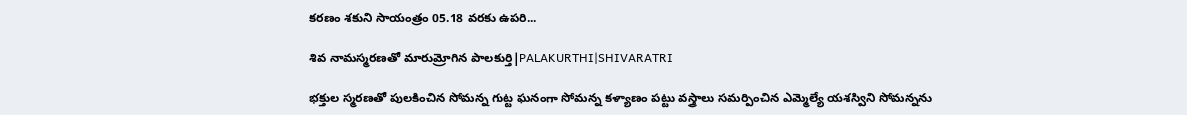కరణం శకుని సాయంత్రం 05.18 వరకు ఉపరి...

శివ నామస్మరణతో మారుమ్రోగిన పాలకుర్తి|PALAKURTHI|SHIVARATRI

భక్తుల స్మరణతో పులకించిన సోమన్న గుట్ట ఘనంగా సోమన్న కళ్యాణం పట్టు వస్త్రాలు సమర్పించిన ఎమ్మెల్యే యశస్విని సోమన్నను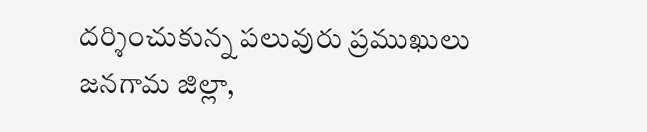దర్శించుకున్న పలువురు ప్రముఖులు జనగామ జిల్లా,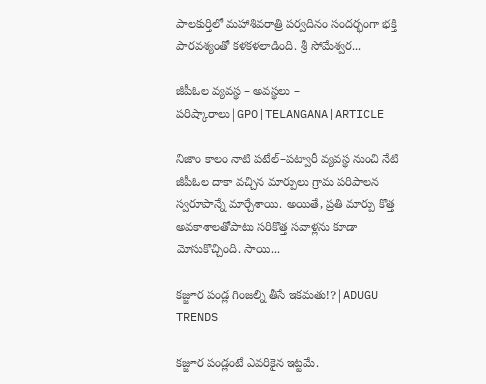పాలకుర్తిలో మహాశివరాత్రి పర్వదినం సందర్భంగా భక్తి పారవశ్యంతో కళకళలాడింది. శ్రీ సోమేశ్వర...

జీపీఓల వ్యవస్థ – అవస్థలు – పరిష్కారాలు|GPO|TELANGANA|ARTICLE

నిజాం కాలం నాటి పటేల్–పట్వారీ వ్యవస్థ నుంచి నేటి జీపీఓల దాకా వచ్చిన మార్పులు గ్రామ పరిపాలన స్వరూపాన్నే మార్చేశాయి. అయితే, ప్రతి మార్పు కొత్త అవకాశాలతోపాటు సరికొత్త సవాళ్లను కూడా మోసుకొచ్చింది. సాయి...

కజ్జూర పండ్ల గింజల్ని తీసే ఇకమతు!?|ADUGU TRENDS

కజ్జూర పండ్లంటే ఎవరికైన ఇట్టమే.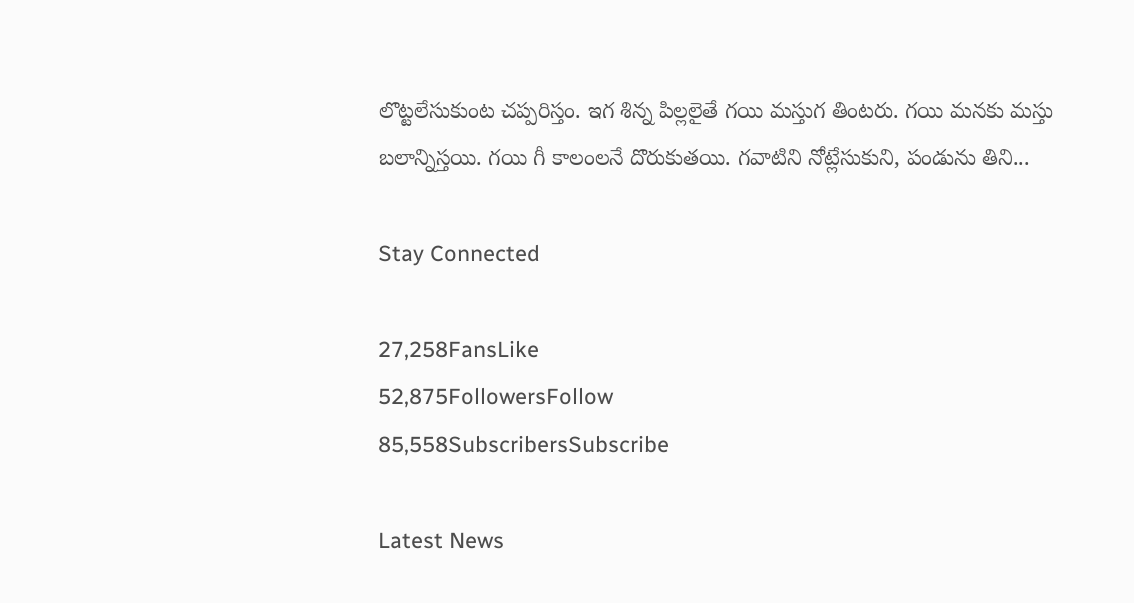లొట్టలేసుకుంట చప్పరిస్తం. ఇగ శిన్న పిల్లలైతే గయి మస్తుగ తింటరు. గయి మనకు మస్తు బలాన్నిస్తయి. గయి గీ కాలంలనే దొరుకుతయి. గవాటిని నోట్లేసుకుని, పండును తిని...

Stay Connected

27,258FansLike
52,875FollowersFollow
85,558SubscribersSubscribe

Latest News